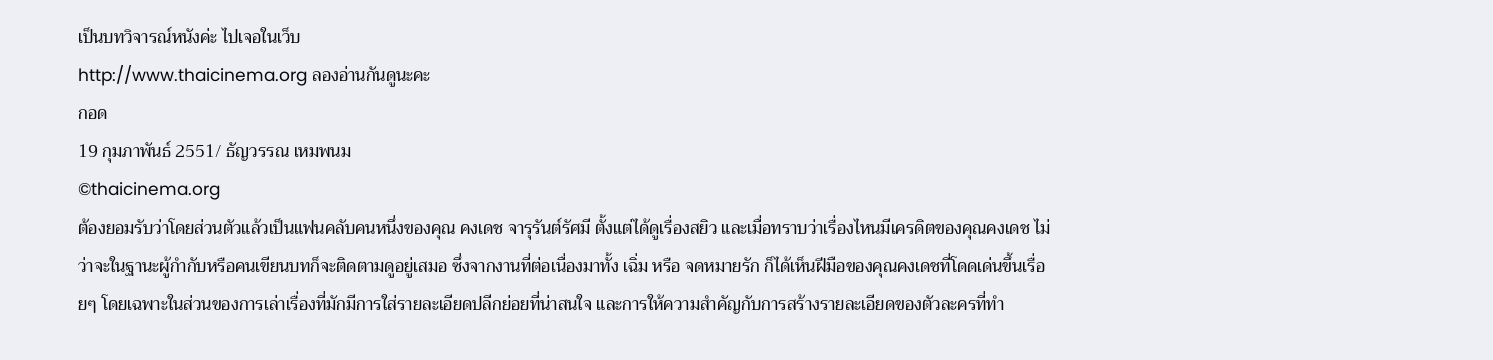เป็นบทวิจารณ์หนังค่ะ ไปเจอในเว็บ
http://www.thaicinema.org ลองอ่านกันดูนะคะ
กอด
19 กุมภาพันธ์ 2551/ ธัญวรรณ เหมพนม
©thaicinema.org
ต้องยอมรับว่าโดยส่วนตัวแล้วเป็นแฟนคลับคนหนึ่งของคุณ คงเดช จารุรันต์รัศมี ตั้งแต่ได้ดูเรื่องสยิว และเมื่อทราบว่าเรื่องไหนมีเครดิตของคุณคงเดช ไม่ว่าจะในฐานะผู้กำกับหรือคนเขียนบทก็จะติดตามดูอยู่เสมอ ซึ่งจากงานที่ต่อเนื่องมาทั้ง เฉิ่ม หรือ จดหมายรัก ก็ได้เห็นฝีมือของคุณคงเดชที่โดดเด่นขึ้นเรื่อยๆ โดยเฉพาะในส่วนของการเล่าเรื่องที่มักมีการใส่รายละเอียดปลีกย่อยที่น่าสนใจ และการให้ความสำคัญกับการสร้างรายละเอียดของตัวละครที่ทำ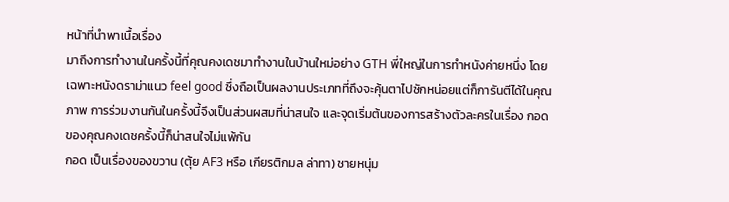หน้าที่นำพาเนื้อเรื่อง
มาถึงการทำงานในครั้งนี้ที่คุณคงเดชมาทำงานในบ้านใหม่อย่าง GTH พี่ใหญ่ในการทำหนังค่ายหนึ่ง โดยเฉพาะหนังดราม่าแนว feel good ซึ่งถือเป็นผลงานประเภทที่ถึงจะคุ้นตาไปซักหน่อยแต่ก็การันตีได้ในคุณภาพ การร่วมงานกันในครั้งนี้จึงเป็นส่วนผสมที่น่าสนใจ และจุดเริ่มต้นของการสร้างตัวละครในเรื่อง กอด ของคุณคงเดชครั้งนี้ก็น่าสนใจไม่แพ้กัน
กอด เป็นเรื่องของขวาน (ตุ้ย AF3 หรือ เกียรติกมล ล่าทา) ชายหนุ่ม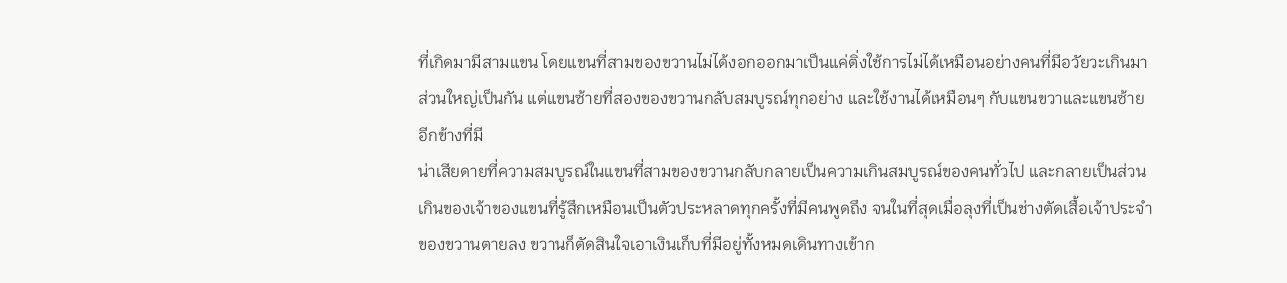ที่เกิดมามีสามแขน โดยแขนที่สามของขวานไม่ได้งอกออกมาเป็นแค่ติ่งใช้การไม่ได้เหมือนอย่างคนที่มีอวัยวะเกินมาส่วนใหญ่เป็นกัน แต่แขนซ้ายที่สองของขวานกลับสมบูรณ์ทุกอย่าง และใช้งานได้เหมือนๆ กับแขนขวาและแขนซ้ายอีกข้างที่มี
น่าเสียดายที่ความสมบูรณ์ในแขนที่สามของขวานกลับกลายเป็นความเกินสมบูรณ์ของคนทั่วไป และกลายเป็นส่วนเกินของเจ้าของแขนที่รู้สึกเหมือนเป็นตัวประหลาดทุกครั้งที่มีคนพูดถึง จนในที่สุดเมื่อลุงที่เป็นช่างตัดเสื้อเจ้าประจำของขวานตายลง ขวานก็ตัดสินใจเอาเงินเก็บที่มีอยู่ทั้งหมดเดินทางเข้าก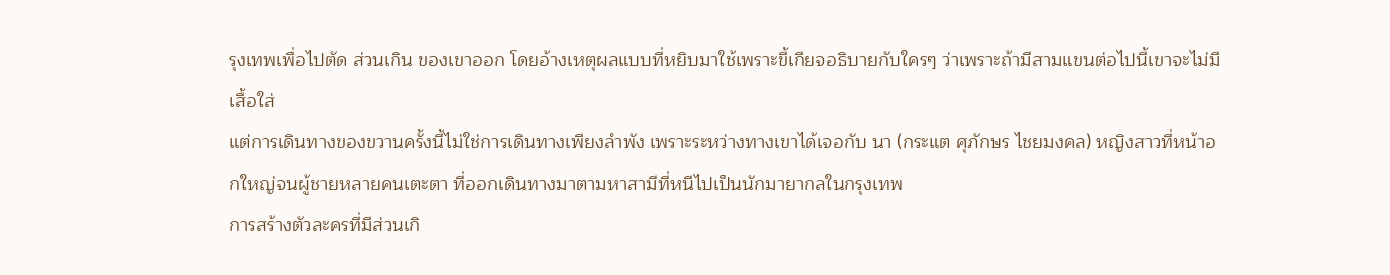รุงเทพเพื่อไปตัด ส่วนเกิน ของเขาออก โดยอ้างเหตุผลแบบที่หยิบมาใช้เพราะขี้เกียจอธิบายกับใครๆ ว่าเพราะถ้ามีสามแขนต่อไปนี้เขาจะไม่มีเสื้อใส่
แต่การเดินทางของขวานครั้งนี้ไม่ใช่การเดินทางเพียงลำพัง เพราะระหว่างทางเขาได้เจอกับ นา (กระแต ศุภักษร ไชยมงคล) หญิงสาวที่หน้าอกใหญ่จนผู้ชายหลายคนเตะตา ที่ออกเดินทางมาตามหาสามีที่หนีไปเป็นนักมายากลในกรุงเทพ
การสร้างตัวละครที่มีส่วนเกิ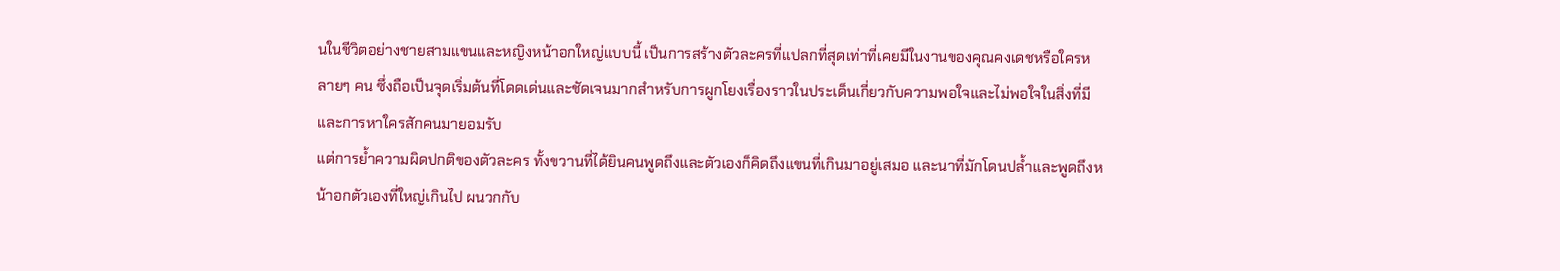นในชีวิตอย่างชายสามแขนและหญิงหน้าอกใหญ่แบบนี้ เป็นการสร้างตัวละครที่แปลกที่สุดเท่าที่เคยมีในงานของคุณคงเดชหรือใครหลายๆ คน ซึ่งถือเป็นจุดเริ่มต้นที่โดดเด่นและชัดเจนมากสำหรับการผูกโยงเรื่องราวในประเด็นเกี่ยวกับความพอใจและไม่พอใจในสิ่งที่มี และการหาใครสักคนมายอมรับ
แต่การย้ำความผิดปกติของตัวละคร ทั้งขวานที่ได้ยินคนพูดถึงและตัวเองก็คิดถึงแขนที่เกินมาอยู่เสมอ และนาที่มักโดนปล้ำและพูดถึงหน้าอกตัวเองที่ใหญ่เกินไป ผนวกกับ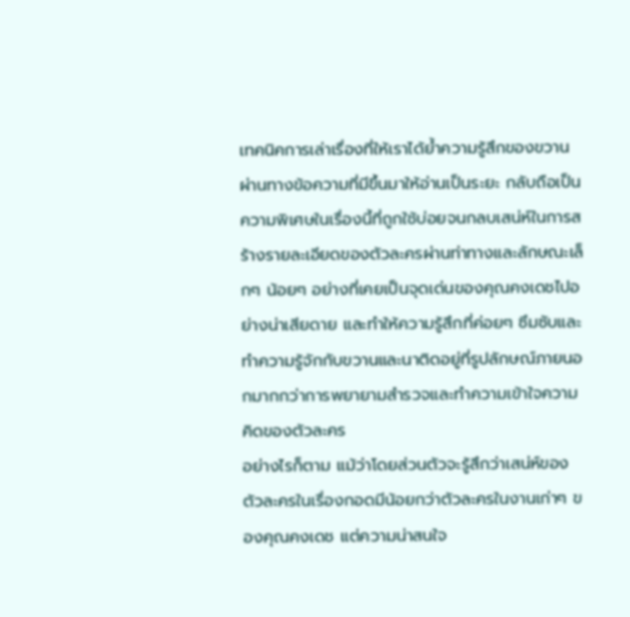เทคนิคการเล่าเรื่องที่ให้เราได้ย้ำความรู้สึกของขวานผ่านทางข้อความที่มีขึ้นมาให้อ่านเป็นระยะ กลับถือเป็นความพิเศษในเรื่องนี้ที่ถูกใช้บ่อยจนกลบเสน่ห์ในการสร้างรายละเอียดของตัวละครผ่านท่าทางและลักษณะเล็กๆ น้อยๆ อย่างที่เคยเป็นจุดเด่นของคุณคงเดชไปอย่างน่าเสียดาย และทำให้ความรู้สึกที่ค่อยๆ ซึมซับและทำความรู้จักกับขวานและนาติดอยู่ที่รูปลักษณ์ภายนอกมากกว่าการพยายามสำรวจและทำความเข้าใจความคิดของตัวละคร
อย่างไรก็ตาม แม้ว่าโดยส่วนตัวจะรู้สึกว่าเสน่ห์ของตัวละครในเรื่องกอดมีน้อยกว่าตัวละครในงานเก่าๆ ของคุณคงเดช แต่ความน่าสนใจ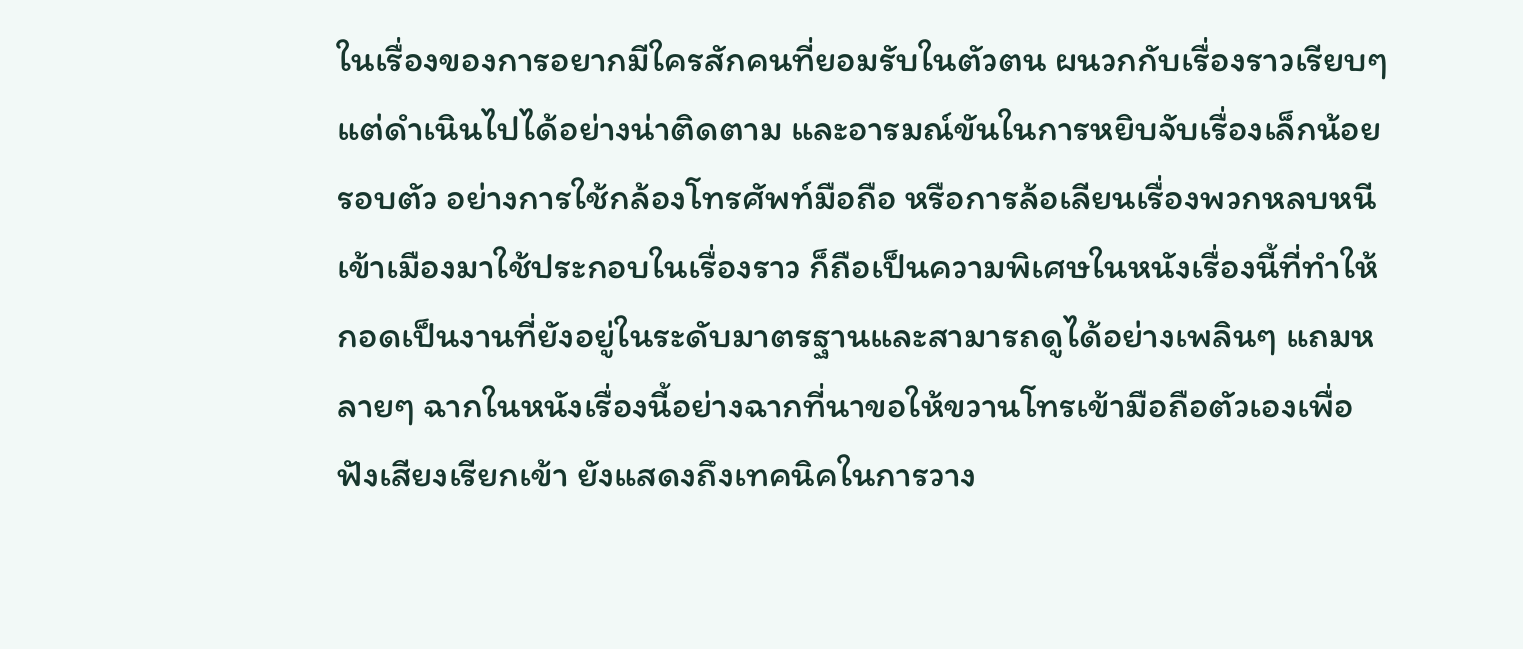ในเรื่องของการอยากมีใครสักคนที่ยอมรับในตัวตน ผนวกกับเรื่องราวเรียบๆ แต่ดำเนินไปได้อย่างน่าติดตาม และอารมณ์ขันในการหยิบจับเรื่องเล็กน้อยรอบตัว อย่างการใช้กล้องโทรศัพท์มือถือ หรือการล้อเลียนเรื่องพวกหลบหนีเข้าเมืองมาใช้ประกอบในเรื่องราว ก็ถือเป็นความพิเศษในหนังเรื่องนี้ที่ทำให้กอดเป็นงานที่ยังอยู่ในระดับมาตรฐานและสามารถดูได้อย่างเพลินๆ แถมหลายๆ ฉากในหนังเรื่องนี้อย่างฉากที่นาขอให้ขวานโทรเข้ามือถือตัวเองเพื่อฟังเสียงเรียกเข้า ยังแสดงถึงเทคนิคในการวาง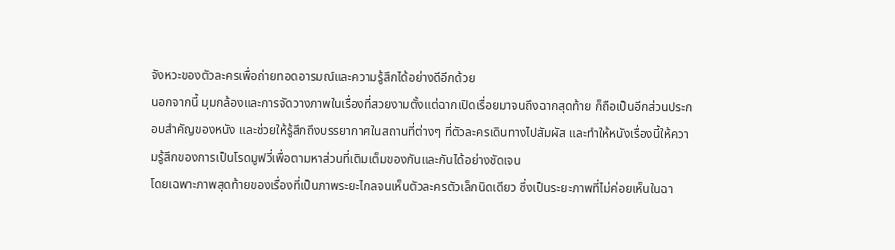จังหวะของตัวละครเพื่อถ่ายทอดอารมณ์และความรู้สึกได้อย่างดีอีกด้วย
นอกจากนี้ มุมกล้องและการจัดวางภาพในเรื่องที่สวยงามตั้งแต่ฉากเปิดเรื่อยมาจนถึงฉากสุดท้าย ก็ถือเป็นอีกส่วนประกอบสำคัญของหนัง และช่วยให้รู้สึกถึงบรรยากาศในสถานที่ต่างๆ ที่ตัวละครเดินทางไปสัมผัส และทำให้หนังเรื่องนี้ให้ความรู้สึกของการเป็นโรดมูฟวี่เพื่อตามหาส่วนที่เติมเต็มของกันและกันได้อย่างชัดเจน
โดยเฉพาะภาพสุดท้ายของเรื่องที่เป็นภาพระยะไกลจนเห็นตัวละครตัวเล็กนิดเดียว ซึ่งเป็นระยะภาพที่ไม่ค่อยเห็นในฉา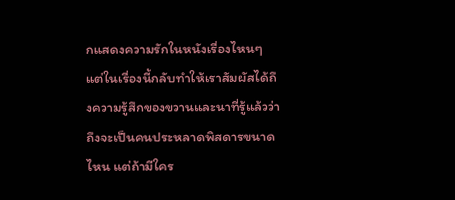กแสดงความรักในหนังเรื่องไหนๆ แต่ในเรื่องนี้กลับทำให้เราสัมผัสได้ถึงความรู้สึกของขวานและนาที่รู้แล้วว่าถึงจะเป็นคนประหลาดพิสดารขนาดไหน แต่ถ้ามีใคร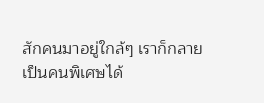สักคนมาอยู่ใกล้ๆ เราก็กลายเป็นคนพิเศษได้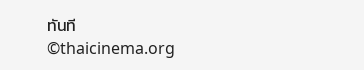ทันที
©thaicinema.org